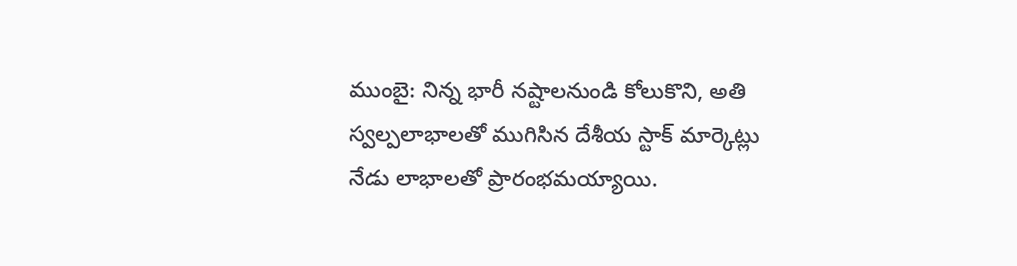ముంబై: నిన్న భారీ నష్టాలనుండి కోలుకొని, అతి స్వల్పలాభాలతో ముగిసిన దేశీయ స్టాక్ మార్కెట్లు నేడు లాభాలతో ప్రారంభమయ్యాయి.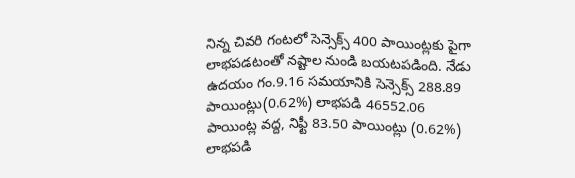నిన్న చివరి గంటలో సెన్సెక్స్ 400 పాయింట్లకు పైగా లాభపడటంతో నష్టాల నుండి బయటపడింది. నేడు ఉదయం గం.9.16 సమయానికి సెన్సెక్స్ 288.89 పాయింట్లు(0.62%) లాభపడి 46552.06 పాయింట్ల వద్ద, నిఫ్టీ 83.50 పాయింట్లు (0.62%) లాభపడి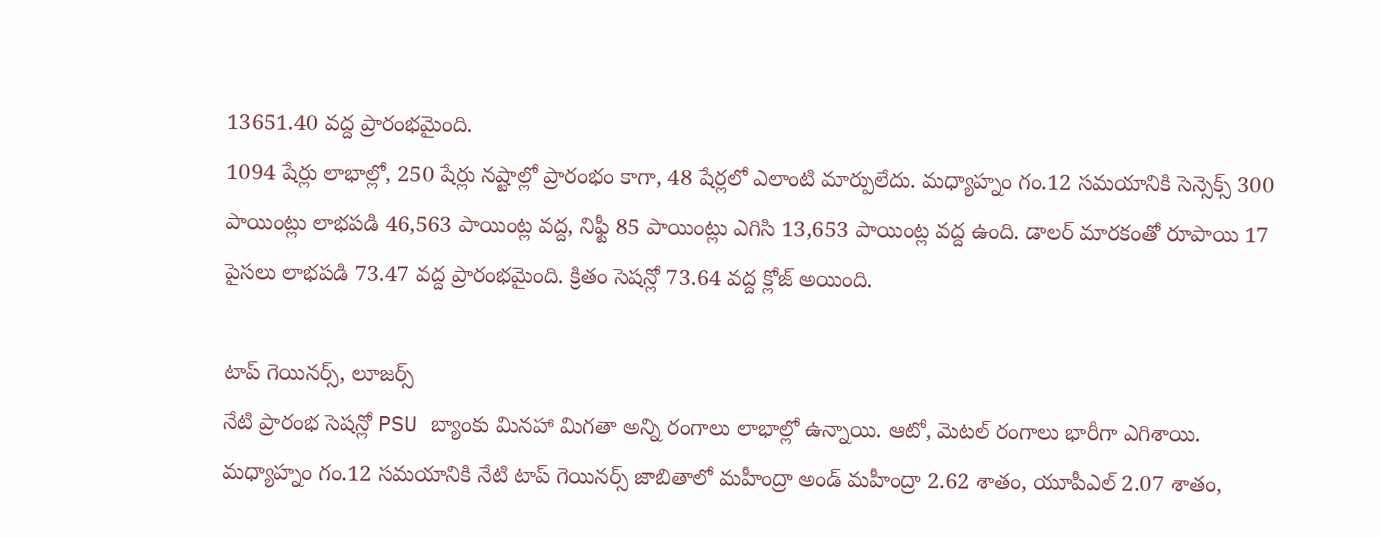13651.40 వద్ద ప్రారంభమైంది.
1094 షేర్లు లాభాల్లో, 250 షేర్లు నష్టాల్లో ప్రారంభం కాగా, 48 షేర్లలో ఎలాంటి మార్పులేదు. మధ్యాహ్నం గం.12 సమయానికి సెన్సెక్స్ 300 పాయింట్లు లాభపడి 46,563 పాయింట్ల వద్ద, నిఫ్టీ 85 పాయింట్లు ఎగిసి 13,653 పాయింట్ల వద్ద ఉంది. డాలర్ మారకంతో రూపాయి 17 పైసలు లాభపడి 73.47 వద్ద ప్రారంభమైంది. క్రితం సెషన్లో 73.64 వద్ద క్లోజ్ అయింది.

టాప్ గెయినర్స్, లూజర్స్
నేటి ప్రారంభ సెషన్లో PSU బ్యాంకు మినహా మిగతా అన్ని రంగాలు లాభాల్లో ఉన్నాయి. ఆటో, మెటల్ రంగాలు భారీగా ఎగిశాయి.
మధ్యాహ్నం గం.12 సమయానికి నేటి టాప్ గెయినర్స్ జాబితాలో మహీంద్రా అండ్ మహీంద్రా 2.62 శాతం, యూపీఎల్ 2.07 శాతం,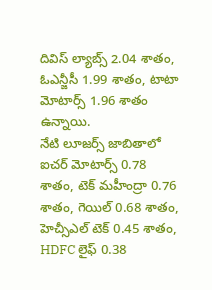దివిస్ ల్యాబ్స్ 2.04 శాతం, ఓఎన్జీసీ 1.99 శాతం, టాటా మోటార్స్ 1.96 శాతం ఉన్నాయి.
నేటి లూజర్స్ జాబితాలో ఐచర్ మోటార్స్ 0.78 శాతం, టెక్ మహీంద్రా 0.76 శాతం, గెయిల్ 0.68 శాతం, హెచ్సీఎల్ టెక్ 0.45 శాతం, HDFC లైఫ్ 0.38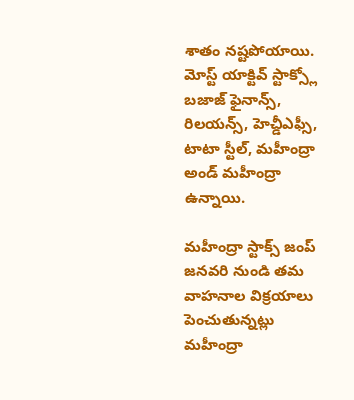శాతం నష్టపోయాయి.
మోస్ట్ యాక్టివ్ స్టాక్స్లో బజాజ్ ఫైనాన్స్, రిలయన్స్, హెచ్డీఎఫ్సీ, టాటా స్టీల్, మహీంద్రా అండ్ మహీంద్రా ఉన్నాయి.

మహీంద్రా స్టాక్స్ జంప్
జనవరి నుండి తమ వాహనాల విక్రయాలు పెంచుతున్నట్లు మహీంద్రా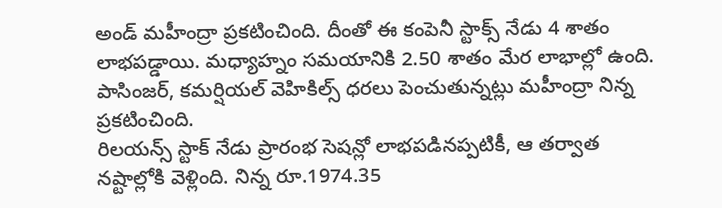అండ్ మహీంద్రా ప్రకటించింది. దీంతో ఈ కంపెనీ స్టాక్స్ నేడు 4 శాతం లాభపడ్డాయి. మధ్యాహ్నం సమయానికి 2.50 శాతం మేర లాభాల్లో ఉంది. పాసింజర్, కమర్షియల్ వెహికిల్స్ ధరలు పెంచుతున్నట్లు మహీంద్రా నిన్న ప్రకటించింది.
రిలయన్స్ స్టాక్ నేడు ప్రారంభ సెషన్లో లాభపడినప్పటికీ, ఆ తర్వాత నష్టాల్లోకి వెళ్లింది. నిన్న రూ.1974.35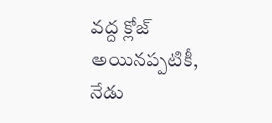వద్ద క్లోజ్ అయినప్పటికీ, నేడు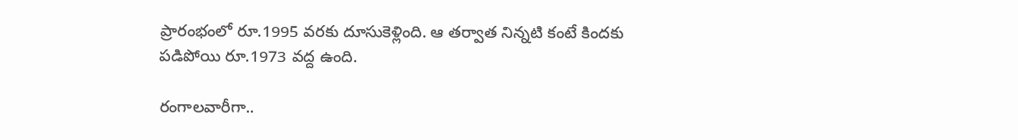ప్రారంభంలో రూ.1995 వరకు దూసుకెళ్లింది. ఆ తర్వాత నిన్నటి కంటే కిందకు పడిపోయి రూ.1973 వద్ద ఉంది.

రంగాలవారీగా..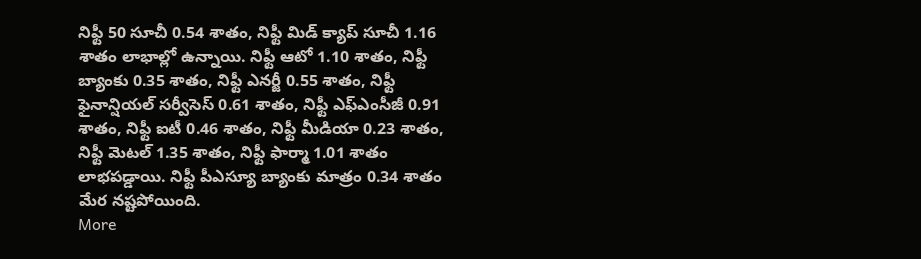నిఫ్టీ 50 సూచీ 0.54 శాతం, నిఫ్టీ మిడ్ క్యాప్ సూచీ 1.16 శాతం లాభాల్లో ఉన్నాయి. నిఫ్టీ ఆటో 1.10 శాతం, నిఫ్టీ బ్యాంకు 0.35 శాతం, నిఫ్టీ ఎనర్జీ 0.55 శాతం, నిఫ్టీ ఫైనాన్షియల్ సర్వీసెస్ 0.61 శాతం, నిఫ్టీ ఎఫ్ఎంసీజీ 0.91 శాతం, నిఫ్టీ ఐటీ 0.46 శాతం, నిఫ్టీ మీడియా 0.23 శాతం, నిఫ్టీ మెటల్ 1.35 శాతం, నిఫ్టీ ఫార్మా 1.01 శాతం లాభపడ్డాయి. నిఫ్టీ పీఎస్యూ బ్యాంకు మాత్రం 0.34 శాతం మేర నష్టపోయింది.
More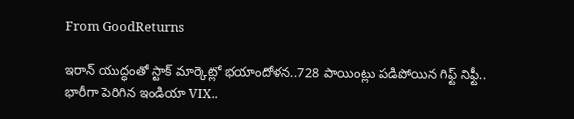From GoodReturns

ఇరాన్ యుద్ధంతో స్టాక్ మార్కెట్లో భయాందోళన..728 పాయింట్లు పడిపోయిన గిఫ్ట్ నిఫ్టీ.. భారీగా పెరిగిన ఇండియా VIX..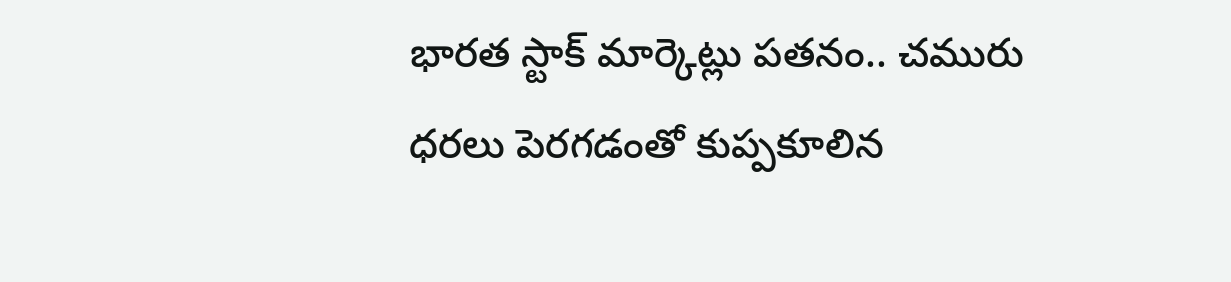భారత స్టాక్ మార్కెట్లు పతనం.. చమురు ధరలు పెరగడంతో కుప్పకూలిన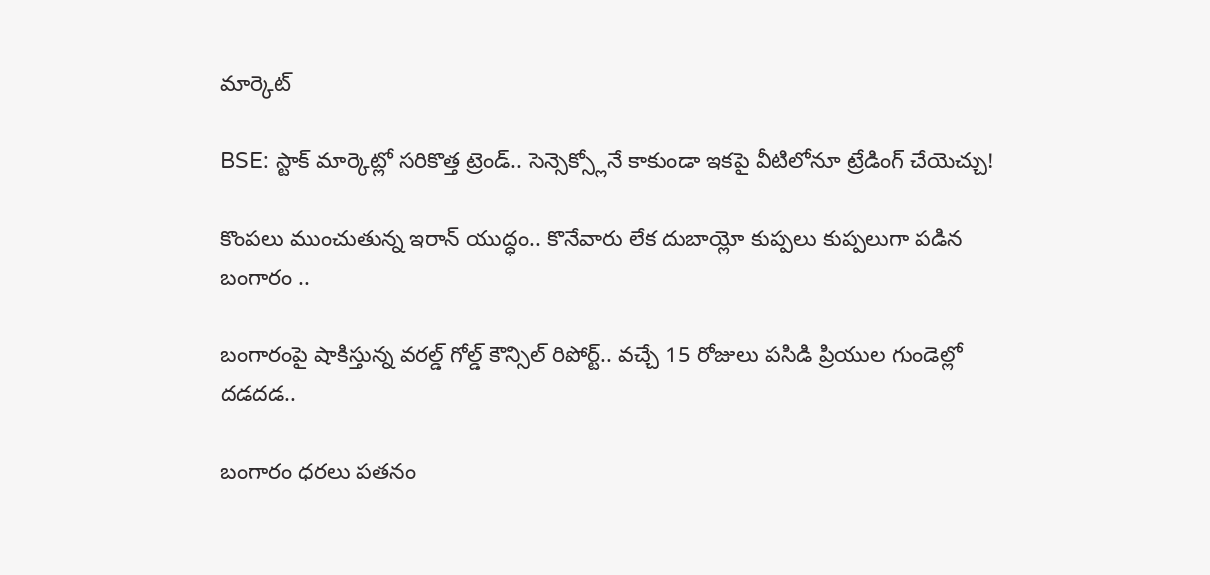మార్కెట్

BSE: స్టాక్ మార్కెట్లో సరికొత్త ట్రెండ్.. సెన్సెక్స్లోనే కాకుండా ఇకపై వీటిలోనూ ట్రేడింగ్ చేయెచ్చు!

కొంపలు ముంచుతున్న ఇరాన్ యుద్ధం.. కొనేవారు లేక దుబాయ్లో కుప్పలు కుప్పలుగా పడిన బంగారం ..

బంగారంపై షాకిస్తున్న వరల్డ్ గోల్డ్ కౌన్సిల్ రిపోర్ట్.. వచ్చే 15 రోజులు పసిడి ప్రియుల గుండెల్లో దడదడ..

బంగారం ధరలు పతనం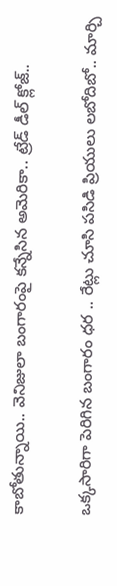కాబోతున్నాయి.. వెనిజులా బంగారంపై కన్నేసిన అమెరికా.. ట్రేడ్ డీల్ క్లోజ్..

ఒక్కసారిగా పెరిగిన బంగారం ధర .. రేట్లు చూసి పసిడి ప్రియులు లబోదిబో.. మార్చి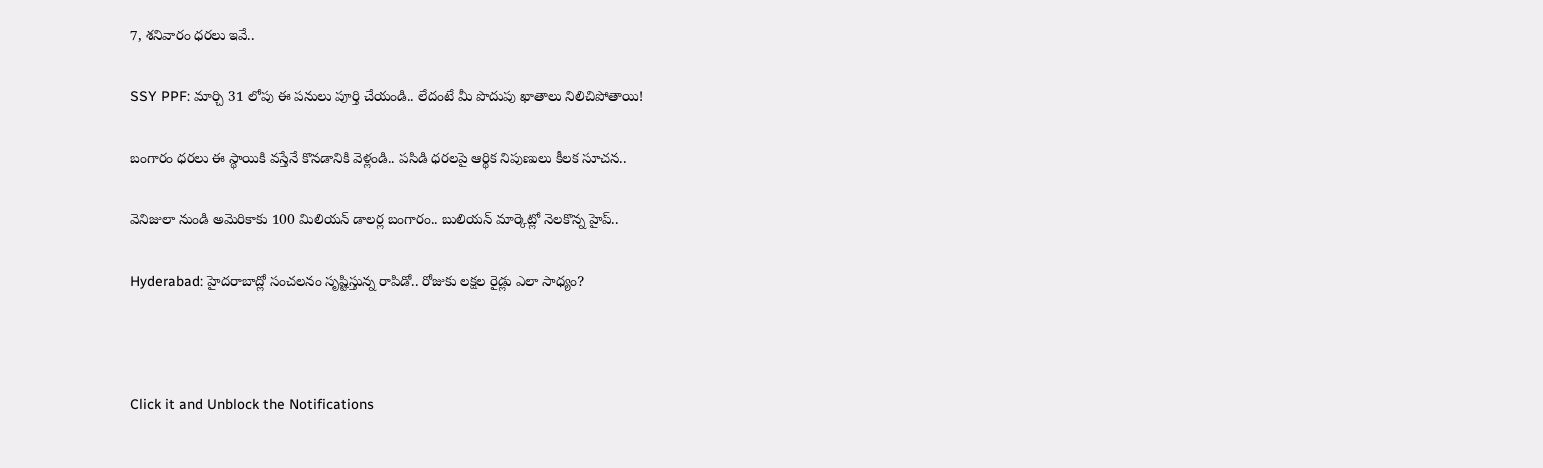7, శనివారం ధరలు ఇవే..

SSY PPF: మార్చి 31 లోపు ఈ పనులు పూర్తి చేయండి.. లేదంటే మీ పొదుపు ఖాతాలు నిలిచిపోతాయి!

బంగారం ధరలు ఈ స్థాయికి వస్తేనే కొనడానికి వెళ్లండి.. పసిడి ధరలపై ఆర్థిక నిపుణులు కీలక సూచన..

వెనిజులా నుండి అమెరికాకు 100 మిలియన్ డాలర్ల బంగారం.. బులియన్ మార్కెట్లో నెలకొన్న హైప్..

Hyderabad: హైదరాబాద్లో సంచలనం సృష్టిస్తున్న రాపిడో.. రోజుకు లక్షల రైడ్లు ఎలా సాధ్యం?



Click it and Unblock the Notifications